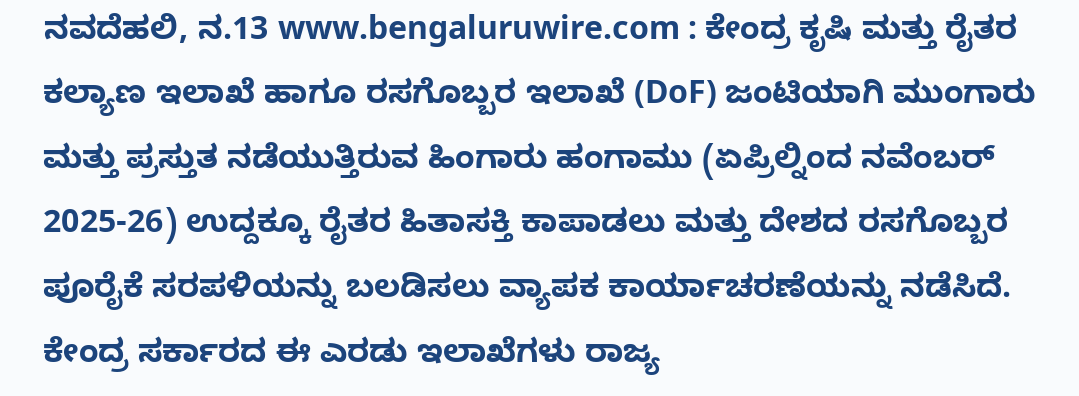ನವದೆಹಲಿ, ನ.13 www.bengaluruwire.com : ಕೇಂದ್ರ ಕೃಷಿ ಮತ್ತು ರೈತರ ಕಲ್ಯಾಣ ಇಲಾಖೆ ಹಾಗೂ ರಸಗೊಬ್ಬರ ಇಲಾಖೆ (DoF) ಜಂಟಿಯಾಗಿ ಮುಂಗಾರು ಮತ್ತು ಪ್ರಸ್ತುತ ನಡೆಯುತ್ತಿರುವ ಹಿಂಗಾರು ಹಂಗಾಮು (ಏಪ್ರಿಲ್ನಿಂದ ನವೆಂಬರ್ 2025-26) ಉದ್ದಕ್ಕೂ ರೈತರ ಹಿತಾಸಕ್ತಿ ಕಾಪಾಡಲು ಮತ್ತು ದೇಶದ ರಸಗೊಬ್ಬರ ಪೂರೈಕೆ ಸರಪಳಿಯನ್ನು ಬಲಡಿಸಲು ವ್ಯಾಪಕ ಕಾರ್ಯಾಚರಣೆಯನ್ನು ನಡೆಸಿದೆ.
ಕೇಂದ್ರ ಸರ್ಕಾರದ ಈ ಎರಡು ಇಲಾಖೆಗಳು ರಾಜ್ಯ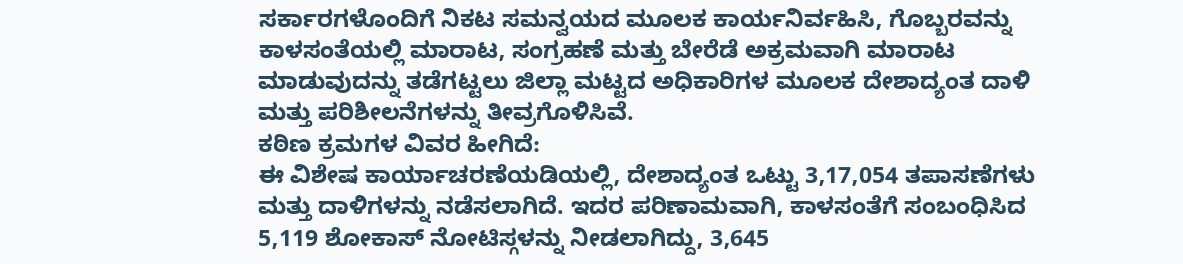ಸರ್ಕಾರಗಳೊಂದಿಗೆ ನಿಕಟ ಸಮನ್ವಯದ ಮೂಲಕ ಕಾರ್ಯನಿರ್ವಹಿಸಿ, ಗೊಬ್ಬರವನ್ನು ಕಾಳಸಂತೆಯಲ್ಲಿ ಮಾರಾಟ, ಸಂಗ್ರಹಣೆ ಮತ್ತು ಬೇರೆಡೆ ಅಕ್ರಮವಾಗಿ ಮಾರಾಟ ಮಾಡುವುದನ್ನು ತಡೆಗಟ್ಟಲು ಜಿಲ್ಲಾ ಮಟ್ಟದ ಅಧಿಕಾರಿಗಳ ಮೂಲಕ ದೇಶಾದ್ಯಂತ ದಾಳಿ ಮತ್ತು ಪರಿಶೀಲನೆಗಳನ್ನು ತೀವ್ರಗೊಳಿಸಿವೆ.
ಕಠಿಣ ಕ್ರಮಗಳ ವಿವರ ಹೀಗಿದೆ:
ಈ ವಿಶೇಷ ಕಾರ್ಯಾಚರಣೆಯಡಿಯಲ್ಲಿ, ದೇಶಾದ್ಯಂತ ಒಟ್ಟು 3,17,054 ತಪಾಸಣೆಗಳು ಮತ್ತು ದಾಳಿಗಳನ್ನು ನಡೆಸಲಾಗಿದೆ. ಇದರ ಪರಿಣಾಮವಾಗಿ, ಕಾಳಸಂತೆಗೆ ಸಂಬಂಧಿಸಿದ 5,119 ಶೋಕಾಸ್ ನೋಟಿಸ್ಗಳನ್ನು ನೀಡಲಾಗಿದ್ದು, 3,645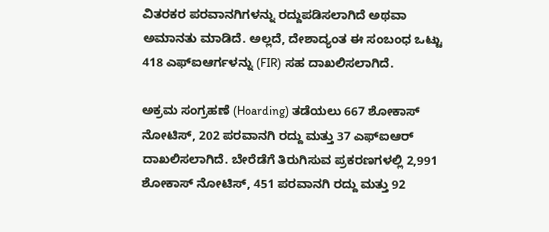ವಿತರಕರ ಪರವಾನಗಿಗಳನ್ನು ರದ್ದುಪಡಿಸಲಾಗಿದೆ ಅಥವಾ ಅಮಾನತು ಮಾಡಿದೆ. ಅಲ್ಲದೆ, ದೇಶಾದ್ಯಂತ ಈ ಸಂಬಂಧ ಒಟ್ಟು 418 ಎಫ್ಐಆರ್ಗಳನ್ನು (FIR) ಸಹ ದಾಖಲಿಸಲಾಗಿದೆ.

ಅಕ್ರಮ ಸಂಗ್ರಹಣೆ (Hoarding) ತಡೆಯಲು 667 ಶೋಕಾಸ್ ನೋಟಿಸ್, 202 ಪರವಾನಗಿ ರದ್ದು ಮತ್ತು 37 ಎಫ್ಐಆರ್ ದಾಖಲಿಸಲಾಗಿದೆ. ಬೇರೆಡೆಗೆ ತಿರುಗಿಸುವ ಪ್ರಕರಣಗಳಲ್ಲಿ 2,991 ಶೋಕಾಸ್ ನೋಟಿಸ್, 451 ಪರವಾನಗಿ ರದ್ದು ಮತ್ತು 92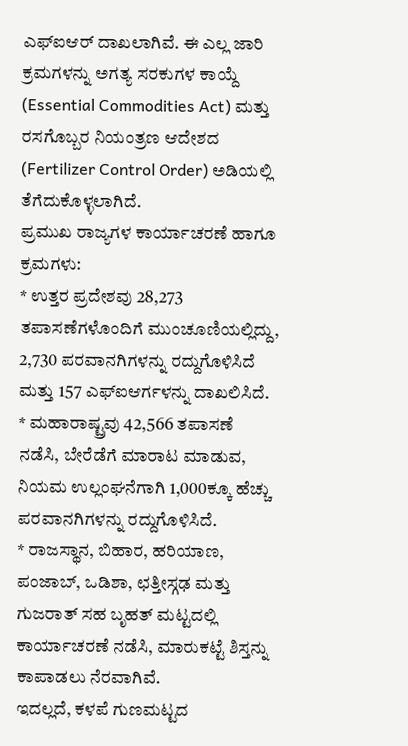ಎಫ್ಐಆರ್ ದಾಖಲಾಗಿವೆ. ಈ ಎಲ್ಲ ಜಾರಿ ಕ್ರಮಗಳನ್ನು ಅಗತ್ಯ ಸರಕುಗಳ ಕಾಯ್ದೆ (Essential Commodities Act) ಮತ್ತು ರಸಗೊಬ್ಬರ ನಿಯಂತ್ರಣ ಆದೇಶದ (Fertilizer Control Order) ಅಡಿಯಲ್ಲಿ ತೆಗೆದುಕೊಳ್ಳಲಾಗಿದೆ.
ಪ್ರಮುಖ ರಾಜ್ಯಗಳ ಕಾರ್ಯಾಚರಣೆ ಹಾಗೂ ಕ್ರಮಗಳು:
* ಉತ್ತರ ಪ್ರದೇಶವು 28,273 ತಪಾಸಣೆಗಳೊಂದಿಗೆ ಮುಂಚೂಣಿಯಲ್ಲಿದ್ದು, 2,730 ಪರವಾನಗಿಗಳನ್ನು ರದ್ದುಗೊಳಿಸಿದೆ ಮತ್ತು 157 ಎಫ್ಐಆರ್ಗಳನ್ನು ದಾಖಲಿಸಿದೆ.
* ಮಹಾರಾಷ್ಟ್ರವು 42,566 ತಪಾಸಣೆ ನಡೆಸಿ, ಬೇರೆಡೆಗೆ ಮಾರಾಟ ಮಾಡುವ, ನಿಯಮ ಉಲ್ಲಂಘನೆಗಾಗಿ 1,000ಕ್ಕೂ ಹೆಚ್ಚು ಪರವಾನಗಿಗಳನ್ನು ರದ್ದುಗೊಳಿಸಿದೆ.
* ರಾಜಸ್ಥಾನ, ಬಿಹಾರ, ಹರಿಯಾಣ, ಪಂಜಾಬ್, ಒಡಿಶಾ, ಛತ್ತೀಸ್ಗಢ ಮತ್ತು ಗುಜರಾತ್ ಸಹ ಬೃಹತ್ ಮಟ್ಟದಲ್ಲಿ ಕಾರ್ಯಾಚರಣೆ ನಡೆಸಿ, ಮಾರುಕಟ್ಟೆ ಶಿಸ್ತನ್ನು ಕಾಪಾಡಲು ನೆರವಾಗಿವೆ.
ಇದಲ್ಲದೆ, ಕಳಪೆ ಗುಣಮಟ್ಟದ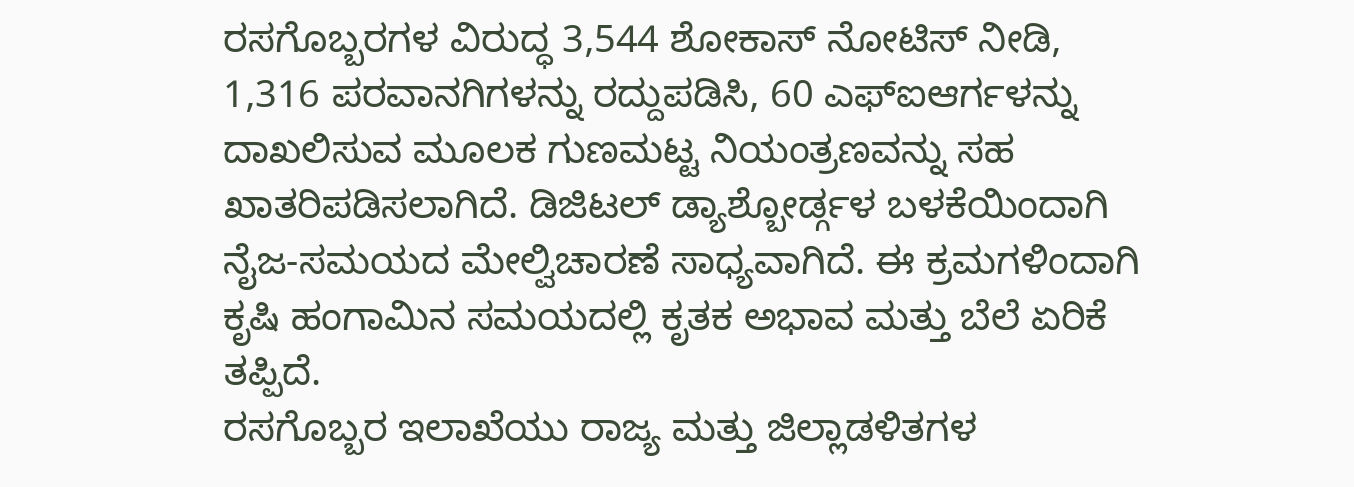ರಸಗೊಬ್ಬರಗಳ ವಿರುದ್ಧ 3,544 ಶೋಕಾಸ್ ನೋಟಿಸ್ ನೀಡಿ, 1,316 ಪರವಾನಗಿಗಳನ್ನು ರದ್ದುಪಡಿಸಿ, 60 ಎಫ್ಐಆರ್ಗಳನ್ನು ದಾಖಲಿಸುವ ಮೂಲಕ ಗುಣಮಟ್ಟ ನಿಯಂತ್ರಣವನ್ನು ಸಹ ಖಾತರಿಪಡಿಸಲಾಗಿದೆ. ಡಿಜಿಟಲ್ ಡ್ಯಾಶ್ಬೋರ್ಡ್ಗಳ ಬಳಕೆಯಿಂದಾಗಿ ನೈಜ-ಸಮಯದ ಮೇಲ್ವಿಚಾರಣೆ ಸಾಧ್ಯವಾಗಿದೆ. ಈ ಕ್ರಮಗಳಿಂದಾಗಿ ಕೃಷಿ ಹಂಗಾಮಿನ ಸಮಯದಲ್ಲಿ ಕೃತಕ ಅಭಾವ ಮತ್ತು ಬೆಲೆ ಏರಿಕೆ ತಪ್ಪಿದೆ.
ರಸಗೊಬ್ಬರ ಇಲಾಖೆಯು ರಾಜ್ಯ ಮತ್ತು ಜಿಲ್ಲಾಡಳಿತಗಳ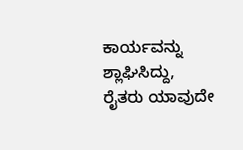ಕಾರ್ಯವನ್ನು ಶ್ಲಾಘಿಸಿದ್ದು, ರೈತರು ಯಾವುದೇ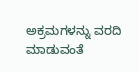ಅಕ್ರಮಗಳನ್ನು ವರದಿ ಮಾಡುವಂತೆ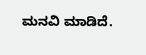ಮನವಿ ಮಾಡಿದೆ.